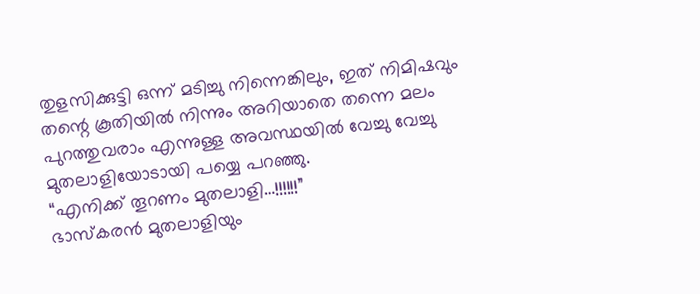തുളസിക്കുട്ടി ഒന്ന് മടിച്ചു നിന്നെങ്കിലും, ഇത് നിമിഷവും തന്റെ കൂതിയിൽ നിന്നും അറിയാതെ തന്നെ മലം പുറത്തുവരാം എന്നുള്ള അവസ്ഥയിൽ വേച്ചു വേച്ചു മുതലാളിയോടായി പയ്യെ പറഞ്ഞു.
“എനിക്ക് തൂറണം മുതലാളി…!!!!!!”
ഭാസ്കരൻ മുതലാളിയും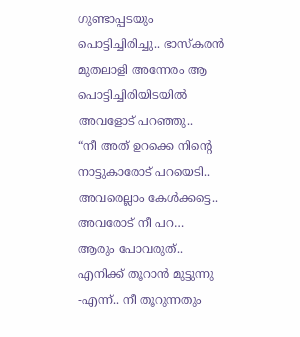ഗുണ്ടാപ്പടയും പൊട്ടിച്ചിരിച്ചു.. ഭാസ്കരൻ മുതലാളി അന്നേരം ആ പൊട്ടിച്ചിരിയിടയിൽ അവളോട് പറഞ്ഞു..
“നീ അത് ഉറക്കെ നിന്റെ നാട്ടുകാരോട് പറയെടി.. അവരെല്ലാം കേൾക്കട്ടെ.. അവരോട് നീ പറ… ആരും പോവരുത്.. എനിക്ക് തൂറാൻ മുട്ടുന്നു -എന്ന്.. നീ തൂറുന്നതും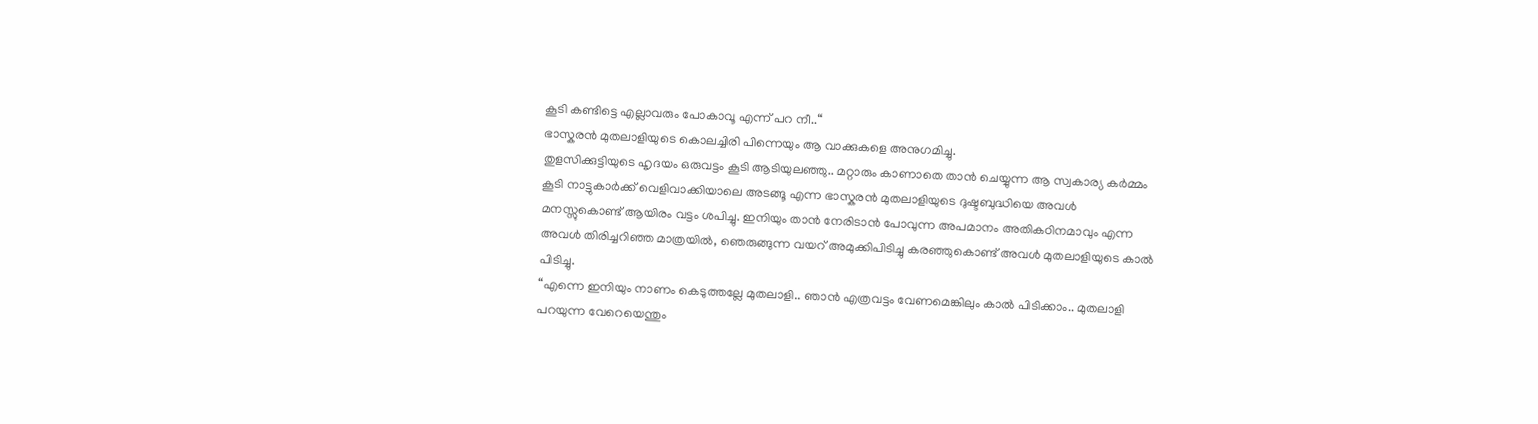കൂടി കണ്ടിട്ടെ എല്ലാവരും പോകാവൂ എന്ന് പറ നീ..“
ഭാസ്കരൻ മുതലാളിയുടെ കൊലച്ചിരി പിന്നെയും ആ വാക്കുകളെ അനുഗമിച്ചു.
തുളസിക്കുട്ടിയുടെ ഹൃദയം ഒരുവട്ടം കൂടി ആടിയുലഞ്ഞു.. മറ്റാരും കാണാതെ താൻ ചെയ്യുന്ന ആ സ്വകാര്യ കർമ്മം കൂടി നാട്ടുകാർക്ക് വെളിവാക്കിയാലെ അടങ്ങൂ എന്ന ഭാസ്കരൻ മുതലാളിയുടെ ദുഷ്ടബുദ്ധിയെ അവൾ മനസ്സുകൊണ്ട് ആയിരം വട്ടം ശപിച്ചു. ഇനിയും താൻ നേരിടാൻ പോവുന്ന അപമാനം അതികഠിനമാവും എന്ന അവൾ തിരിച്ചറിഞ്ഞ മാത്രയിൽ, ഞെരുങ്ങുന്ന വയറ് അമുക്കിപിടിച്ചു കരഞ്ഞുകൊണ്ട് അവൾ മുതലാളിയുടെ കാൽ പിടിച്ചു.
“എന്നെ ഇനിയും നാണം കെടുത്തല്ലേ മുതലാളി.. ഞാൻ എത്രവട്ടം വേണമെങ്കിലും കാൽ പിടിക്കാം.. മുതലാളി പറയുന്ന വേറെയെന്തും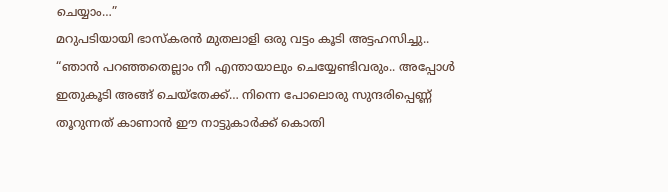ചെയ്യാം…”
മറുപടിയായി ഭാസ്കരൻ മുതലാളി ഒരു വട്ടം കൂടി അട്ടഹസിച്ചു..
“ഞാൻ പറഞ്ഞതെല്ലാം നീ എന്തായാലും ചെയ്യേണ്ടിവരും.. അപ്പോൾ ഇതുകൂടി അങ്ങ് ചെയ്തേക്ക്… നിന്നെ പോലൊരു സുന്ദരിപ്പെണ്ണ് തൂറുന്നത് കാണാൻ ഈ നാട്ടുകാർക്ക് കൊതി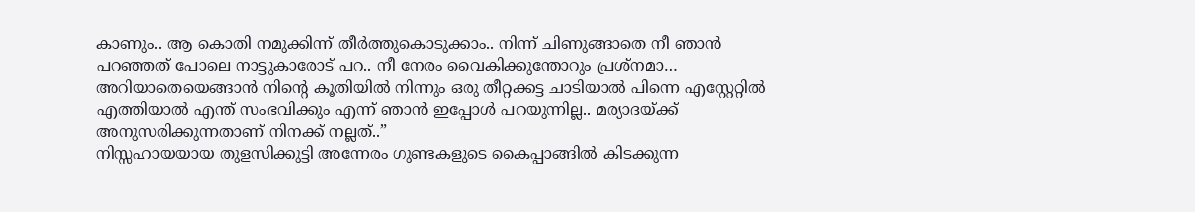കാണും.. ആ കൊതി നമുക്കിന്ന് തീർത്തുകൊടുക്കാം.. നിന്ന് ചിണുങ്ങാതെ നീ ഞാൻ പറഞ്ഞത് പോലെ നാട്ടുകാരോട് പറ.. നീ നേരം വൈകിക്കുന്തോറും പ്രശ്നമാ… അറിയാതെയെങ്ങാൻ നിന്റെ കൂതിയിൽ നിന്നും ഒരു തീറ്റക്കട്ട ചാടിയാൽ പിന്നെ എസ്റ്റേറ്റിൽ എത്തിയാൽ എന്ത് സംഭവിക്കും എന്ന് ഞാൻ ഇപ്പോൾ പറയുന്നില്ല.. മര്യാദയ്ക്ക് അനുസരിക്കുന്നതാണ് നിനക്ക് നല്ലത്..”
നിസ്സഹായയായ തുളസിക്കുട്ടി അന്നേരം ഗുണ്ടകളുടെ കൈപ്പാങ്ങിൽ കിടക്കുന്ന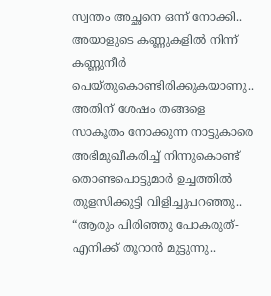സ്വന്തം അച്ഛനെ ഒന്ന് നോക്കി.. അയാളുടെ കണ്ണുകളിൽ നിന്ന് കണ്ണുനീർ പെയ്തുകൊണ്ടിരിക്കുകയാണു..
അതിന് ശേഷം തങ്ങളെ സാകൂതം നോക്കുന്ന നാട്ടുകാരെ അഭിമുഖീകരിച്ച് നിന്നുകൊണ്ട് തൊണ്ടപൊട്ടുമാർ ഉച്ചത്തിൽ തുളസിക്കുട്ടി വിളിച്ചുപറഞ്ഞു..
“ആരും പിരിഞ്ഞു പോകരുത്- എനിക്ക് തൂറാൻ മുട്ടുന്നു..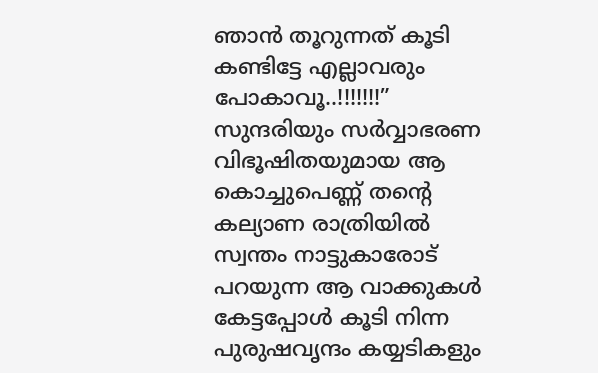ഞാൻ തൂറുന്നത് കൂടി കണ്ടിട്ടേ എല്ലാവരും പോകാവൂ..!!!!!!!”
സുന്ദരിയും സർവ്വാഭരണ വിഭൂഷിതയുമായ ആ കൊച്ചുപെണ്ണ് തന്റെ കല്യാണ രാത്രിയിൽ സ്വന്തം നാട്ടുകാരോട് പറയുന്ന ആ വാക്കുകൾ കേട്ടപ്പോൾ കൂടി നിന്ന പുരുഷവൃന്ദം കയ്യടികളും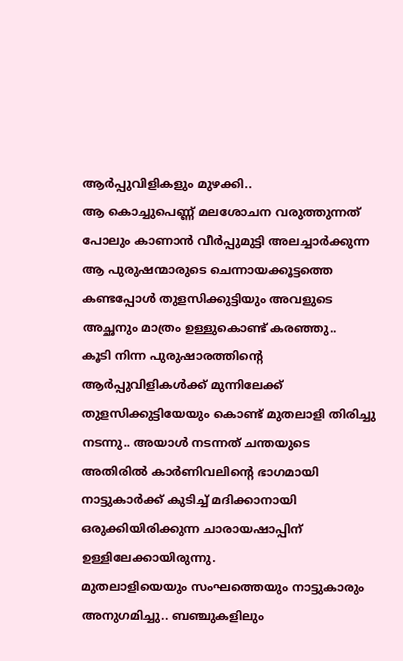ആർപ്പുവിളികളും മുഴക്കി..
ആ കൊച്ചുപെണ്ണ് മലശോചന വരുത്തുന്നത് പോലും കാണാൻ വീർപ്പുമുട്ടി അലച്ചാർക്കുന്ന ആ പുരുഷന്മാരുടെ ചെന്നായക്കൂട്ടത്തെ കണ്ടപ്പോൾ തുളസിക്കുട്ടിയും അവളുടെ അച്ഛനും മാത്രം ഉള്ളുകൊണ്ട് കരഞ്ഞു..
കൂടി നിന്ന പുരുഷാരത്തിന്റെ ആർപ്പുവിളികൾക്ക് മുന്നിലേക്ക് തുളസിക്കുട്ടിയേയും കൊണ്ട് മുതലാളി തിരിച്ചു നടന്നു.. അയാൾ നടന്നത് ചന്തയുടെ അതിരിൽ കാർണിവലിന്റെ ഭാഗമായി നാട്ടുകാർക്ക് കുടിച്ച് മദിക്കാനായി ഒരുക്കിയിരിക്കുന്ന ചാരായഷാപ്പിന് ഉള്ളിലേക്കായിരുന്നു.
മുതലാളിയെയും സംഘത്തെയും നാട്ടുകാരും അനുഗമിച്ചു.. ബഞ്ചുകളിലും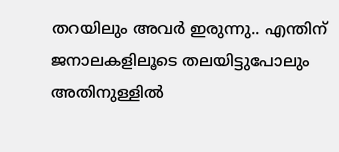തറയിലും അവർ ഇരുന്നു.. എന്തിന് ജനാലകളിലൂടെ തലയിട്ടുപോലും അതിനുള്ളിൽ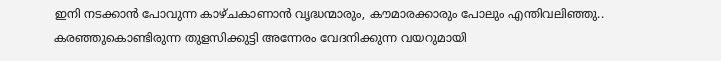ഇനി നടക്കാൻ പോവുന്ന കാഴ്ചകാണാൻ വൃദ്ധന്മാരും, കൗമാരക്കാരും പോലും എന്തിവലിഞ്ഞു..
കരഞ്ഞുകൊണ്ടിരുന്ന തുളസിക്കുട്ടി അന്നേരം വേദനിക്കുന്ന വയറുമായി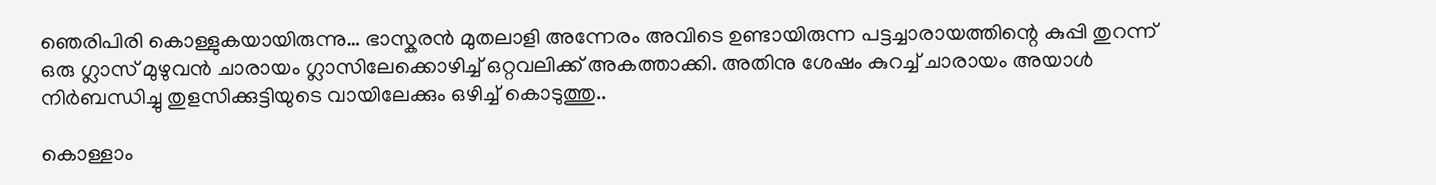ഞെരിപിരി കൊള്ളുകയായിരുന്നു… ഭാസ്കരൻ മുതലാളി അന്നേരം അവിടെ ഉണ്ടായിരുന്ന പട്ടച്ചാരായത്തിന്റെ കുപ്പി തുറന്ന് ഒരു ഗ്ലാസ് മുഴുവൻ ചാരായം ഗ്ലാസിലേക്കൊഴിച്ച് ഒറ്റവലിക്ക് അകത്താക്കി. അതിനു ശേഷം കുറച്ച് ചാരായം അയാൾ നിർബന്ധിച്ചു തുളസിക്കുട്ടിയുടെ വായിലേക്കും ഒഴിച്ച് കൊടുത്തു..

കൊള്ളാം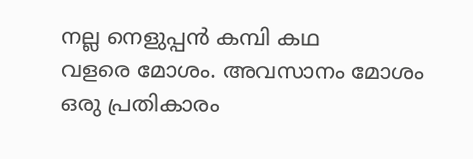നല്ല നെളുപ്പൻ കമ്പി കഥ
വളരെ മോശം. അവസാനം മോശം ഒരു പ്രതികാരം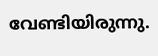വേണ്ടിയിരുന്നു.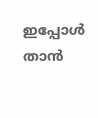ഇപ്പോൾ താൻ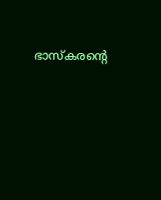ഭാസ്കരന്റെ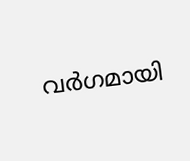വർഗമായി